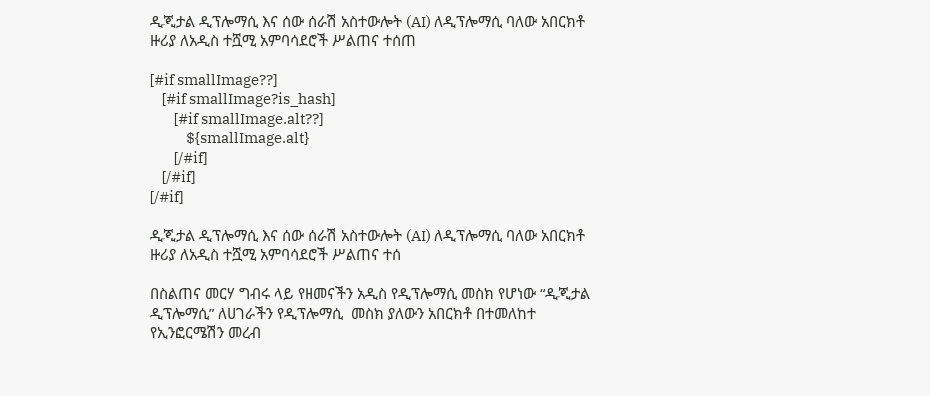ዲጂታል ዲፕሎማሲ እና ሰው ሰራሽ አስተውሎት (AI) ለዲፕሎማሲ ባለው አበርክቶ ዙሪያ ለአዲስ ተሿሚ አምባሳደሮች ሥልጠና ተሰጠ

[#if smallImage??]
    [#if smallImage?is_hash]
        [#if smallImage.alt??]
            ${smallImage.alt}
        [/#if]
    [/#if]
[/#if]

ዲጂታል ዲፕሎማሲ እና ሰው ሰራሽ አስተውሎት (AI) ለዲፕሎማሲ ባለው አበርክቶ ዙሪያ ለአዲስ ተሿሚ አምባሳደሮች ሥልጠና ተሰ

በስልጠና መርሃ ግብሩ ላይ የዘመናችን አዲስ የዲፕሎማሲ መስክ የሆነው “ዲጂታል ዲፕሎማሲ” ለሀገራችን የዲፕሎማሲ  መስክ ያለውን አበርክቶ በተመለከተ የኢንፎርሜሽን መረብ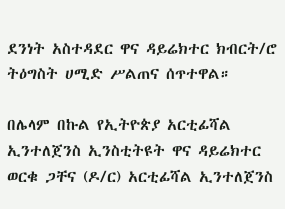ደንነት አስተዳደር ዋና ዳይሬክተር ክብርት/ሮ ትዕግስት ሀሚድ ሥልጠና ሰጥተዋል።

በሌላም በኩል የኢትዮጵያ አርቲፊሻል ኢንተለጀንስ ኢንስቲትዩት ዋና ዳይሬክተር ወርቁ ጋቸና (ዶ/ር) አርቲፊሻል ኢንተለጀንስ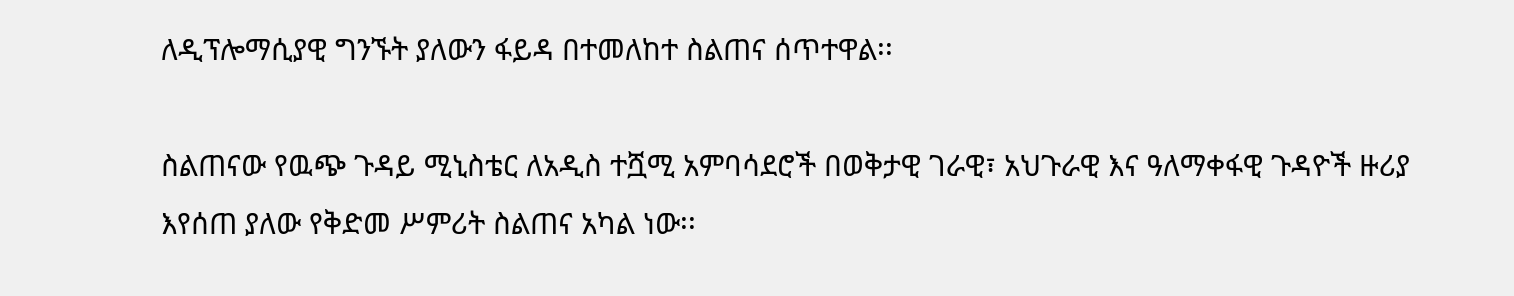ለዲፕሎማሲያዊ ግንኙት ያለውን ፋይዳ በተመለከተ ስልጠና ሰጥተዋል፡፡

ስልጠናው የዉጭ ጉዳይ ሚኒስቴር ለአዲስ ተሿሚ አምባሳደሮች በወቅታዊ ገራዊ፣ አህጉራዊ እና ዓለማቀፋዊ ጉዳዮች ዙሪያ እየሰጠ ያለው የቅድመ ሥምሪት ስልጠና አካል ነው፡፡